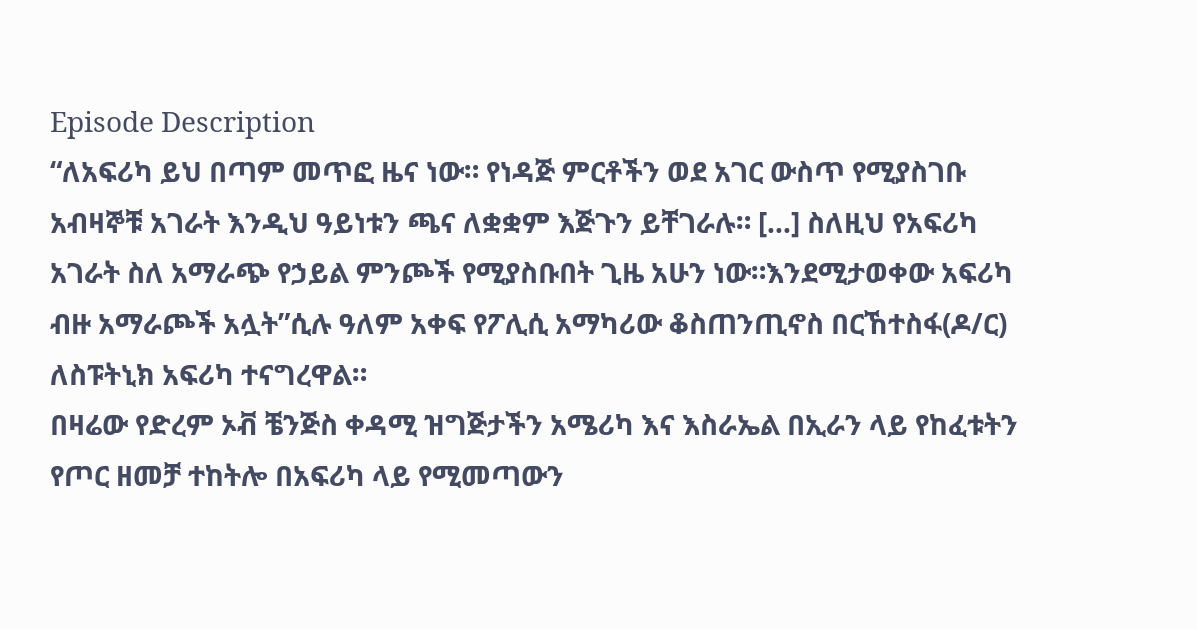Episode Description
“ለአፍሪካ ይህ በጣም መጥፎ ዜና ነው። የነዳጅ ምርቶችን ወደ አገር ውስጥ የሚያስገቡ አብዛኞቹ አገራት እንዲህ ዓይነቱን ጫና ለቋቋም እጅጉን ይቸገራሉ። [...] ስለዚህ የአፍሪካ አገራት ስለ አማራጭ የኃይል ምንጮች የሚያስቡበት ጊዜ አሁን ነው።እንደሚታወቀው አፍሪካ ብዙ አማራጮች አሏት”ሲሉ ዓለም አቀፍ የፖሊሲ አማካሪው ቆስጠንጢኖስ በርኸተስፋ(ዶ/ር) ለስፑትኒክ አፍሪካ ተናግረዋል።
በዛሬው የድረም ኦቭ ቼንጅስ ቀዳሚ ዝግጅታችን አሜሪካ እና እስራኤል በኢራን ላይ የከፈቱትን የጦር ዘመቻ ተከትሎ በአፍሪካ ላይ የሚመጣውን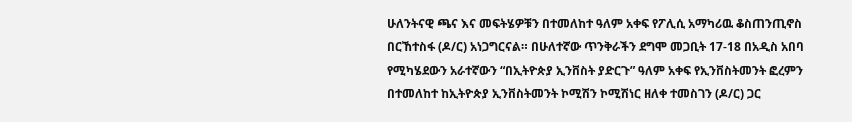ሁለንትናዊ ጫና እና መፍትሄዎቹን በተመለከተ ዓለም አቀፍ የፖሊሲ አማካሪዉ ቆስጠንጢኖስ በርኸተስፋ (ዶ/ር) አነጋግርናል። በሁለተኛው ጥንቅራችን ደግሞ መጋቢት 17-18 በአዲስ አበባ የሚካሄደውን አራተኛውን “በኢትዮጵያ ኢንቨስት ያድርጉ” ዓለም አቀፍ የኢንቨስትመንት ፎረምን በተመለከተ ከኢትዮጵያ ኢንቨስትመንት ኮሚሽን ኮሚሽነር ዘለቀ ተመስገን (ዶ/ር) ጋር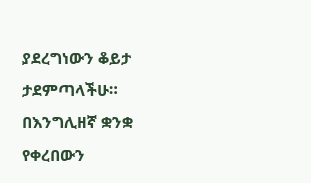ያደረግነውን ቆይታ ታደምጣላችሁ።
በእንግሊዘኛ ቋንቋ የቀረበውን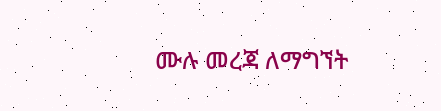ሙሉ መረጃ ለማግኘት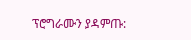ፕሮግራሙን ያዳምጡ: